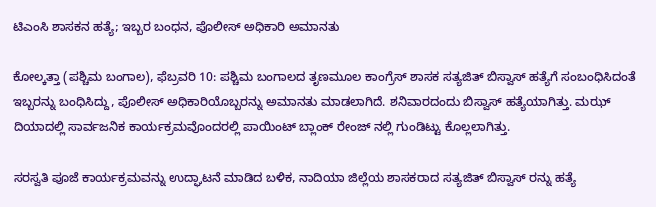ಟಿಎಂಸಿ ಶಾಸಕನ ಹತ್ಯೆ; ಇಬ್ಬರ ಬಂಧನ, ಪೊಲೀಸ್ ಅಧಿಕಾರಿ ಅಮಾನತು

ಕೋಲ್ಕತ್ತಾ (ಪಶ್ಚಿಮ ಬಂಗಾಲ), ಫೆಬ್ರವರಿ 10: ಪಶ್ಚಿಮ ಬಂಗಾಲದ ತೃಣಮೂಲ ಕಾಂಗ್ರೆಸ್ ಶಾಸಕ ಸತ್ಯಜಿತ್ ಬಿಸ್ವಾಸ್ ಹತ್ಯೆಗೆ ಸಂಬಂಧಿಸಿದಂತೆ ಇಬ್ಬರನ್ನು ಬಂಧಿಸಿದ್ದು, ಪೊಲೀಸ್ ಅಧಿಕಾರಿಯೊಬ್ಬರನ್ನು ಅಮಾನತು ಮಾಡಲಾಗಿದೆ. ಶನಿವಾರದಂದು ಬಿಸ್ವಾಸ್ ಹತ್ಯೆಯಾಗಿತ್ತು. ಮಝ್ ದಿಯಾದಲ್ಲಿ ಸಾರ್ವಜನಿಕ ಕಾರ್ಯಕ್ರಮವೊಂದರಲ್ಲಿ ಪಾಯಿಂಟ್ ಬ್ಲಾಂಕ್ ರೇಂಜ್ ನಲ್ಲಿ ಗುಂಡಿಟ್ಟು ಕೊಲ್ಲಲಾಗಿತ್ತು.

ಸರಸ್ವತಿ ಪೂಜೆ ಕಾರ್ಯಕ್ರಮವನ್ನು ಉದ್ಘಾಟನೆ ಮಾಡಿದ ಬಳಿಕ, ನಾದಿಯಾ ಜಿಲ್ಲೆಯ ಶಾಸಕರಾದ ಸತ್ಯಜಿತ್ ಬಿಸ್ವಾಸ್ ರನ್ನು ಹತ್ಯೆ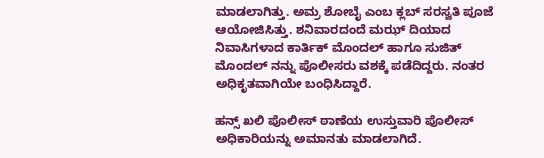ಮಾಡಲಾಗಿತ್ತು. ಅಮ್ರ ಶೋಬೈ ಎಂಬ ಕ್ಲಬ್ ಸರಸ್ವತಿ ಪೂಜೆ ಆಯೋಜಿಸಿತ್ತು. ಶನಿವಾರದಂದೆ ಮಝ್ ದಿಯಾದ ನಿವಾಸಿಗಳಾದ ಕಾರ್ತಿಕ್ ಮೊಂದಲ್ ಹಾಗೂ ಸುಜಿತ್ ಮೊಂದಲ್ ನನ್ನು ಪೊಲೀಸರು ವಶಕ್ಕೆ ಪಡೆದಿದ್ದರು. ನಂತರ ಅಧಿಕೃತವಾಗಿಯೇ ಬಂಧಿಸಿದ್ದಾರೆ.

ಹನ್ಸ್ ಖಲಿ ಪೊಲೀಸ್ ಠಾಣೆಯ ಉಸ್ತುವಾರಿ ಪೊಲೀಸ್ ಅಧಿಕಾರಿಯನ್ನು ಅಮಾನತು ಮಾಡಲಾಗಿದೆ.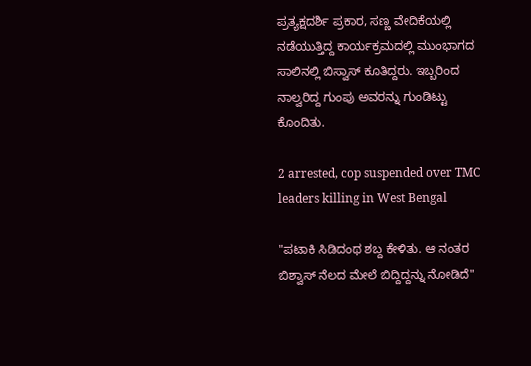ಪ್ರತ್ಯಕ್ಷದರ್ಶಿ ಪ್ರಕಾರ, ಸಣ್ಣ ವೇದಿಕೆಯಲ್ಲಿ ನಡೆಯುತ್ತಿದ್ದ ಕಾರ್ಯಕ್ರಮದಲ್ಲಿ ಮುಂಭಾಗದ ಸಾಲಿನಲ್ಲಿ ಬಿಸ್ವಾಸ್ ಕೂತಿದ್ದರು. ಇಬ್ಬರಿಂದ ನಾಲ್ವರಿದ್ದ ಗುಂಪು ಅವರನ್ನು ಗುಂಡಿಟ್ಟು ಕೊಂದಿತು.

2 arrested, cop suspended over TMC leaders killing in West Bengal

"ಪಟಾಕಿ ಸಿಡಿದಂಥ ಶಬ್ದ ಕೇಳಿತು. ಆ ನಂತರ ಬಿಶ್ವಾಸ್ ನೆಲದ ಮೇಲೆ ಬಿದ್ದಿದ್ದನ್ನು ನೋಡಿದೆ"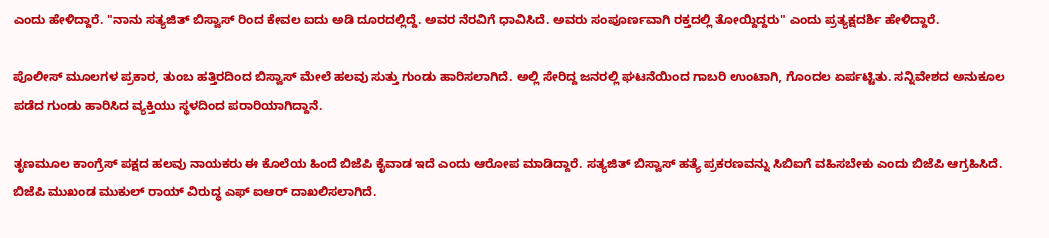ಎಂದು ಹೇಳಿದ್ದಾರೆ. "ನಾನು ಸತ್ಯಜಿತ್ ಬಿಸ್ವಾಸ್ ರಿಂದ ಕೇವಲ ಐದು ಅಡಿ ದೂರದಲ್ಲಿದ್ದೆ. ಅವರ ನೆರವಿಗೆ ಧಾವಿಸಿದೆ. ಅವರು ಸಂಪೂರ್ಣವಾಗಿ ರಕ್ತದಲ್ಲಿ ತೋಯ್ದಿದ್ದರು" ಎಂದು ಪ್ರತ್ಯಕ್ಷದರ್ಶಿ ಹೇಳಿದ್ದಾರೆ.

ಪೊಲೀಸ್ ಮೂಲಗಳ ಪ್ರಕಾರ, ತುಂಬ ಹತ್ತಿರದಿಂದ ಬಿಸ್ವಾಸ್ ಮೇಲೆ ಹಲವು ಸುತ್ತು ಗುಂಡು ಹಾರಿಸಲಾಗಿದೆ. ಅಲ್ಲಿ ಸೇರಿದ್ದ ಜನರಲ್ಲಿ ಘಟನೆಯಿಂದ ಗಾಬರಿ ಉಂಟಾಗಿ, ಗೊಂದಲ ಏರ್ಪಟ್ಟಿತು. ಸನ್ನಿವೇಶದ ಅನುಕೂಲ ಪಡೆದ ಗುಂಡು ಹಾರಿಸಿದ ವ್ಯಕ್ತಿಯು ಸ್ಥಳದಿಂದ ಪರಾರಿಯಾಗಿದ್ದಾನೆ.

ತೃಣಮೂಲ ಕಾಂಗ್ರೆಸ್ ಪಕ್ಷದ ಹಲವು ನಾಯಕರು ಈ ಕೊಲೆಯ ಹಿಂದೆ ಬಿಜೆಪಿ ಕೈವಾಡ ಇದೆ ಎಂದು ಆರೋಪ ಮಾಡಿದ್ದಾರೆ. ಸತ್ಯಜಿತ್ ಬಿಸ್ವಾಸ್ ಹತ್ಯೆ ಪ್ರಕರಣವನ್ನು ಸಿಬಿಐಗೆ ವಹಿಸಬೇಕು ಎಂದು ಬಿಜೆಪಿ ಆಗ್ರಹಿಸಿದೆ. ಬಿಜೆಪಿ ಮುಖಂಡ ಮುಕುಲ್ ರಾಯ್ ವಿರುದ್ಧ ಎಫ್ ಐಆರ್ ದಾಖಲಿಸಲಾಗಿದೆ.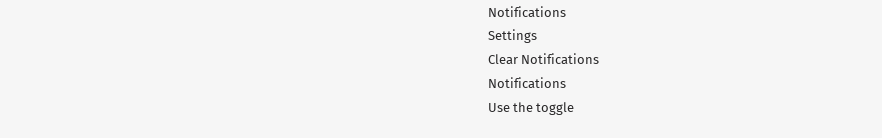Notifications
Settings
Clear Notifications
Notifications
Use the toggle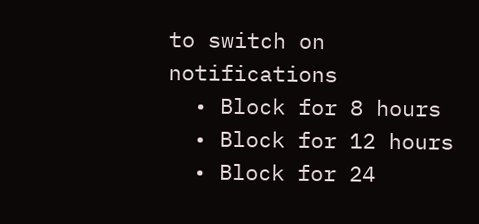to switch on notifications
  • Block for 8 hours
  • Block for 12 hours
  • Block for 24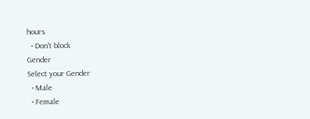hours
  • Don't block
Gender
Select your Gender
  • Male
  • Female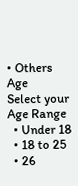• Others
Age
Select your Age Range
  • Under 18
  • 18 to 25
  • 26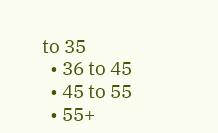to 35
  • 36 to 45
  • 45 to 55
  • 55+